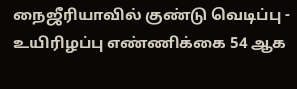நைஜீரியாவில் குண்டு வெடிப்பு - உயிரிழப்பு எண்ணிக்கை 54 ஆக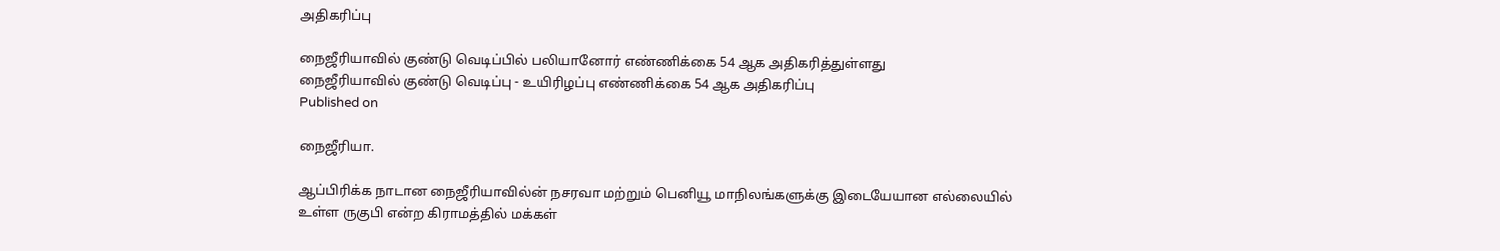அதிகரிப்பு

நைஜீரியாவில் குண்டு வெடிப்பில் பலியானோர் எண்ணிக்கை 54 ஆக அதிகரித்துள்ளது
நைஜீரியாவில் குண்டு வெடிப்பு - உயிரிழப்பு எண்ணிக்கை 54 ஆக அதிகரிப்பு
Published on

நைஜீரியா.

ஆப்பிரிக்க நாடான நைஜீரியாவில்ன் நசரவா மற்றும் பெனியூ மாநிலங்களுக்கு இடையேயான எல்லையில் உள்ள ருகுபி என்ற கிராமத்தில் மக்கள்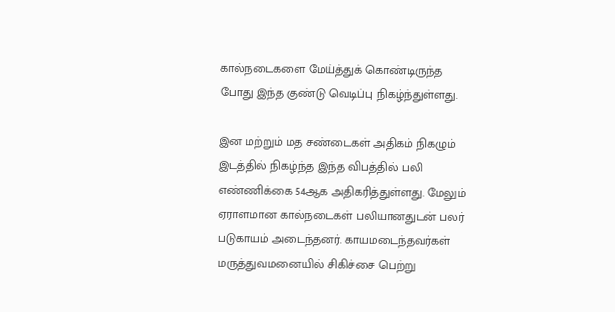கால்நடைகளை மேய்த்துக் கொண்டிருந்த போது இந்த குண்டு வெடிப்பு நிகழ்ந்துள்ளது.

இன மற்றும் மத சண்டைகள் அதிகம் நிகழும் இடத்தில் நிகழ்ந்த இந்த விபத்தில் பலி எண்ணிக்கை 54ஆக அதிகரித்துள்ளது. மேலும் ஏராளமான கால்நடைகள் பலியானதுடன் பலர் படுகாயம் அடைந்தனர். காயமடைந்தவர்கள் மருத்துவமனையில் சிகிச்சை பெற்று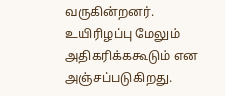வருகின்றனர். உயிரிழப்பு மேலும் அதிகரிக்ககூடும் என அஞ்சப்படுகிறது.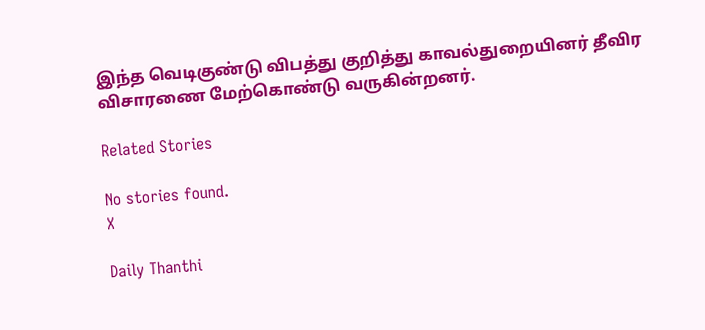இந்த வெடிகுண்டு விபத்து குறித்து காவல்துறையினர் தீவிர விசாரணை மேற்கொண்டு வருகின்றனர்.

Related Stories

No stories found.
X

Daily Thanthi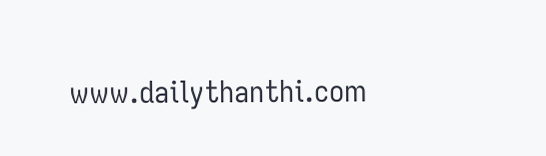www.dailythanthi.com